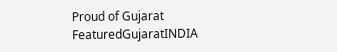Proud of Gujarat
FeaturedGujaratINDIA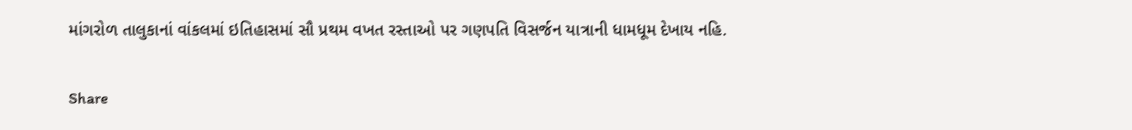માંગરોળ તાલુકાનાં વાંકલમાં ઇતિહાસમાં સૌ પ્રથમ વખત રસ્તાઓ પર ગણપતિ વિસર્જન યાત્રાની ધામધૂમ દેખાય નહિ.

Share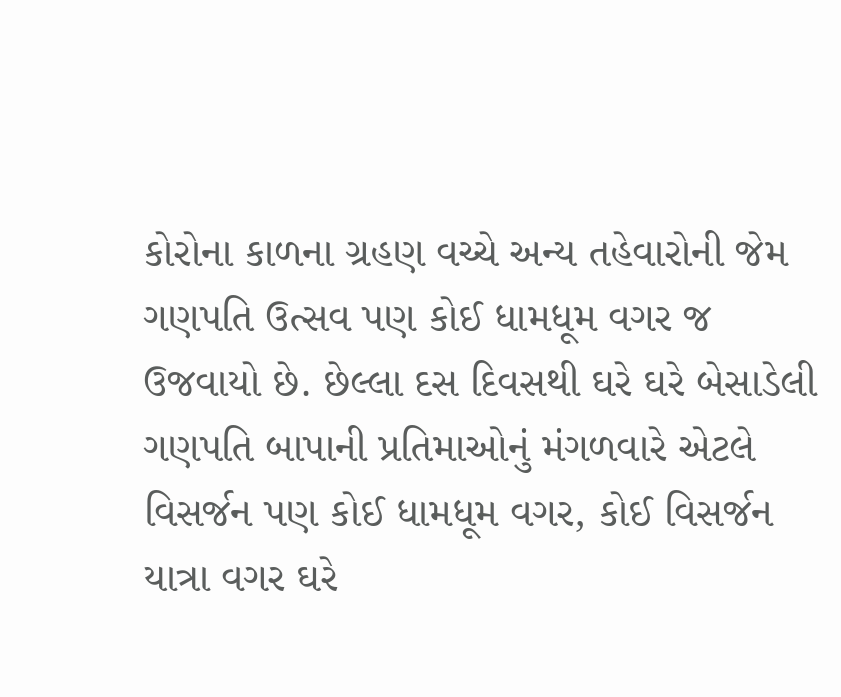કોરોના કાળના ગ્રહણ વચ્ચે અન્ય તહેવારોની જેમ ગણપતિ ઉત્સવ પણ કોઈ ધામધૂમ વગર જ ઉજવાયો છે. છેલ્લા દસ દિવસથી ઘરે ઘરે બેસાડેલી ગણપતિ બાપાની પ્રતિમાઓનું મંગળવારે એટલે વિસર્જન પણ કોઈ ધામધૂમ વગર, કોઈ વિસર્જન યાત્રા વગર ઘરે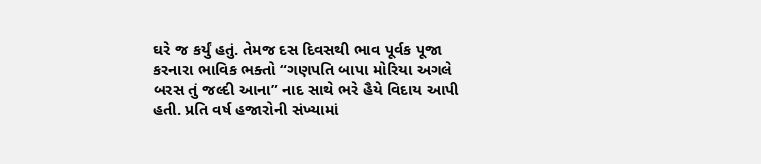ઘરે જ કર્યું હતું. તેમજ દસ દિવસથી ભાવ પૂર્વક પૂજા કરનારા ભાવિક ભક્તો “ગણપતિ બાપા મોરિયા અગલે બરસ તું જલ્દી આના” નાદ સાથે ભરે હૈયે વિદાય આપી હતી. પ્રતિ વર્ષ હજારોની સંખ્યામાં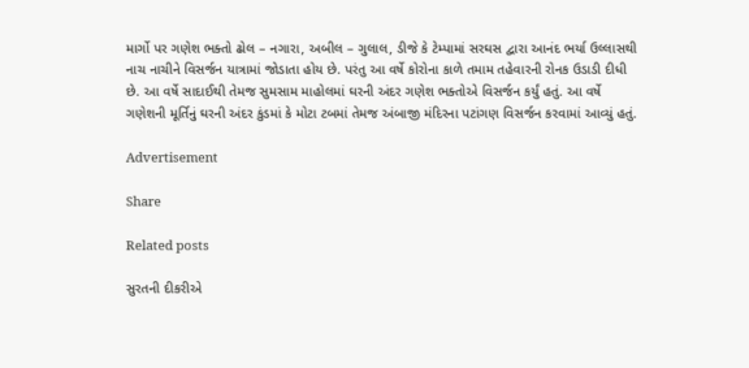માર્ગો પર ગણેશ ભક્તો ઢોલ – નગારા, અબીલ – ગુલાલ, ડીજે કે ટેમ્પામાં સરઘસ દ્વારા આનંદ ભર્યા ઉલ્લાસથી નાચ નાચીને વિસર્જન યાત્રામાં જોડાતા હોય છે. પરંતુ આ વર્ષે કોરોના કાળે તમામ તહેવારની રોનક ઉડાડી દીધી છે. આ વર્ષે સાદાઈથી તેમજ સુમસામ માહોલમાં ઘરની અંદર ગણેશ ભક્તોએ વિસર્જન કર્યું હતું. આ વર્ષે ગણેશની મૂર્તિનું ઘરની અંદર કુંડમાં કે મોટા ટબમાં તેમજ અંબાજી મંદિરના પટાંગણ વિસર્જન કરવામાં આવ્યું હતું.

Advertisement

Share

Related posts

સુરતની દીકરીએ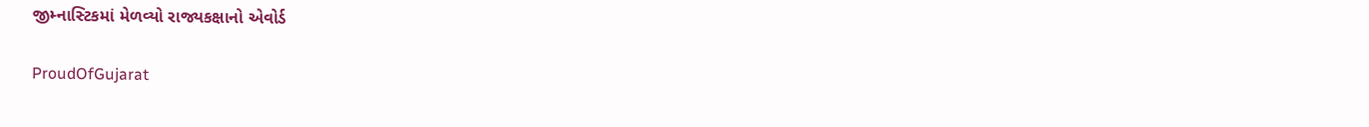જીમ્નાસ્ટિકમાં મેળવ્યો રાજ્યકક્ષાનો એવોર્ડ

ProudOfGujarat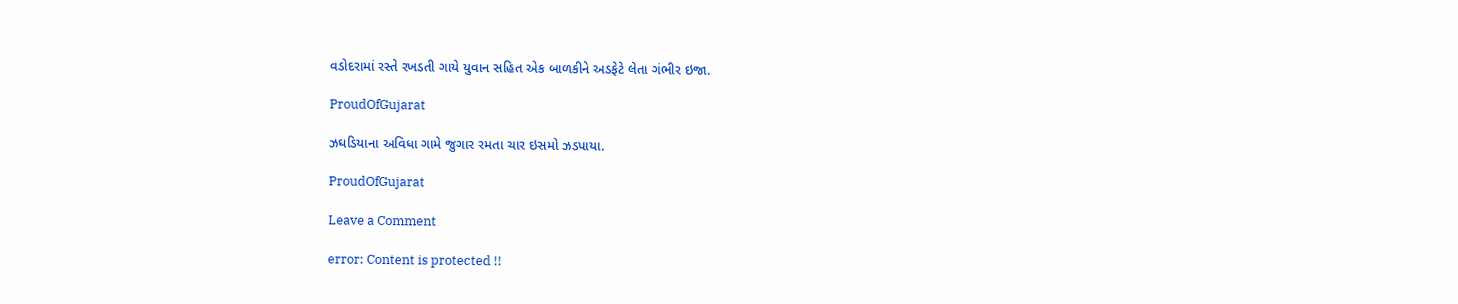વડોદરામાં રસ્તે રખડતી ગાયે યુવાન સહિત એક બાળકીને અડફેટે લેતા ગંભીર ઇજા.

ProudOfGujarat

ઝઘડિયાના અવિધા ગામે જુગાર રમતા ચાર ઇસમો ઝડપાયા.

ProudOfGujarat

Leave a Comment

error: Content is protected !!